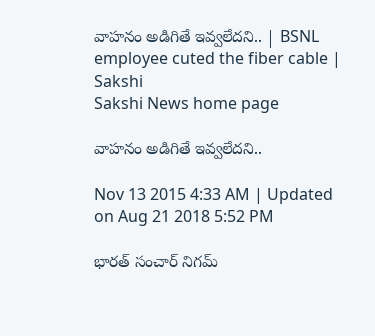వాహనం అడిగితే ఇవ్వలేదని.. | BSNL employee cuted the fiber cable | Sakshi
Sakshi News home page

వాహనం అడిగితే ఇవ్వలేదని..

Nov 13 2015 4:33 AM | Updated on Aug 21 2018 5:52 PM

భారత్ సంచార్ నిగమ్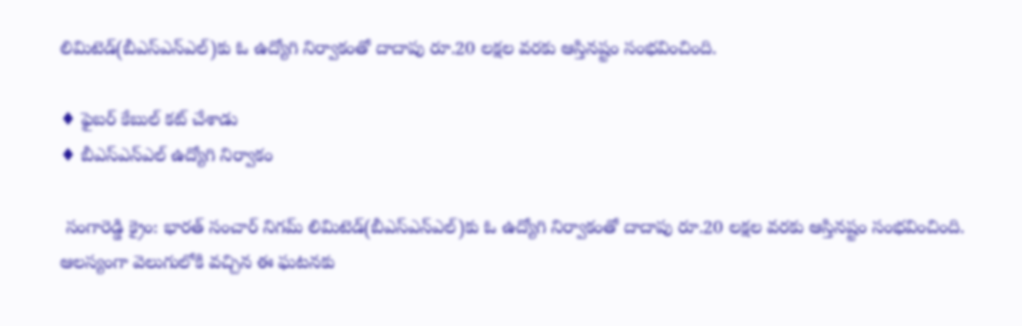లిమిటెడ్(బీఎస్‌ఎన్‌ఎల్)కు ఓ ఉద్యోగి నిర్వాకంతో దాదాపు రూ.20 లక్షల వరకు ఆస్తినష్టం సంభవించింది.

♦ ఫైబర్ కేబుల్ కట్ చేశాడు
♦ బీఎస్‌ఎన్‌ఎల్ ఉద్యోగి నిర్వాకం

 సంగారెడ్డి క్రైం: భారత్ సంచార్ నిగమ్ లిమిటెడ్(బీఎస్‌ఎన్‌ఎల్)కు ఓ ఉద్యోగి నిర్వాకంతో దాదాపు రూ.20 లక్షల వరకు ఆస్తినష్టం సంభవించింది. ఆలస్యంగా వెలుగులోకి వచ్చిన ఈ ఘటనకు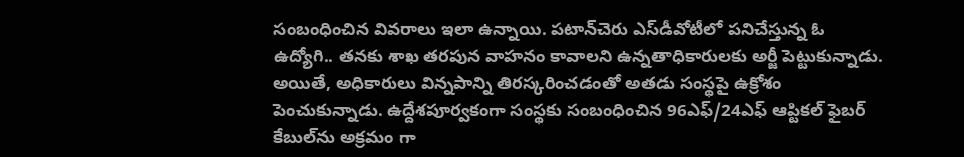సంబంధించిన వివరాలు ఇలా ఉన్నాయి. పటాన్‌చెరు ఎస్‌డీవోటీలో పనిచేస్తున్న ఓ ఉద్యోగి.. తనకు శాఖ తరపున వాహనం కావాలని ఉన్నతాధికారులకు అర్జీ పెట్టుకున్నాడు. అయితే, అధికారులు విన్నపాన్ని తిరస్కరించడంతో అతడు సంస్థపై ఉక్రోశం పెంచుకున్నాడు. ఉద్దేశపూర్వకంగా సంస్థకు సంబంధించిన 96ఎఫ్/24ఎఫ్ ఆప్టికల్ ఫైబర్ కేబుల్‌ను అక్రమం గా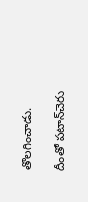తొలగించాడు.

దీంతో పటాన్‌చెరు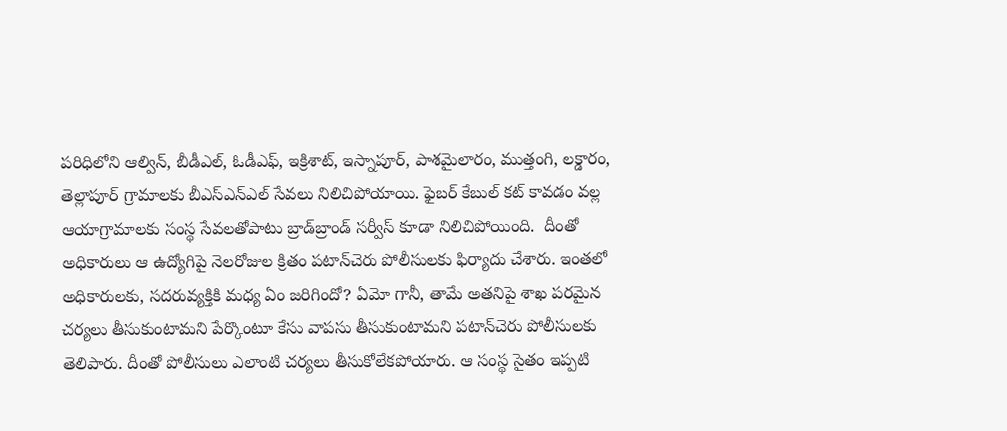పరిధిలోని ఆల్విన్, బీడీఎల్, ఓడీఎఫ్, ఇక్రిశాట్, ఇస్నాపూర్, పాశమైలారం, ముత్తంగి, లక్డారం, తెల్లాపూర్ గ్రామాలకు బీఎస్‌ఎన్‌ఎల్ సేవలు నిలిచిపోయాయి. ఫైబర్ కేబుల్ కట్ కావడం వల్ల ఆయాగ్రామాలకు సంస్థ సేవలతోపాటు బ్రాడ్‌బ్రాండ్ సర్వీస్ కూడా నిలిచిపోయింది.  దీంతో అధికారులు ఆ ఉద్యోగిపై నెలరోజుల క్రితం పటాన్‌చెరు పోలీసులకు ఫిర్యాదు చేశారు. ఇంతలో అధికారులకు, సదరువ్యక్తికి మధ్య ఏం జరిగిందో? ఏమో గానీ, తామే అతనిపై శాఖ పరమైన చర్యలు తీసుకుంటామని పేర్కొంటూ కేసు వాపసు తీసుకుంటామని పటాన్‌చెరు పోలీసులకు తెలిపారు. దీంతో పోలీసులు ఎలాంటి చర్యలు తీసుకోలేకపోయారు. ఆ సంస్థ సైతం ఇప్పటి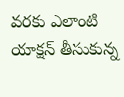వరకు ఎలాంటి  యాక్షన్ తీసుకున్న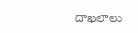దాఖలాలు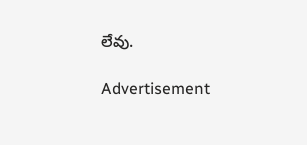లేవు.

Advertisement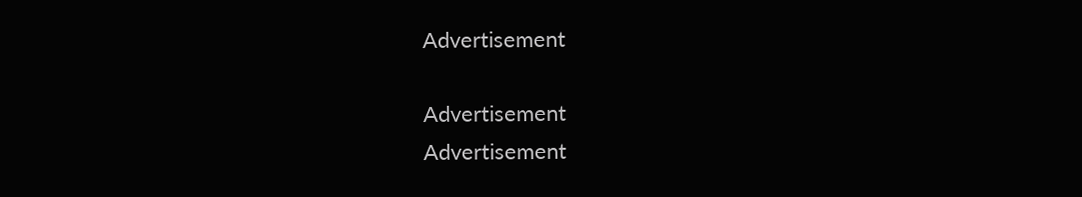Advertisement

Advertisement
Advertisement